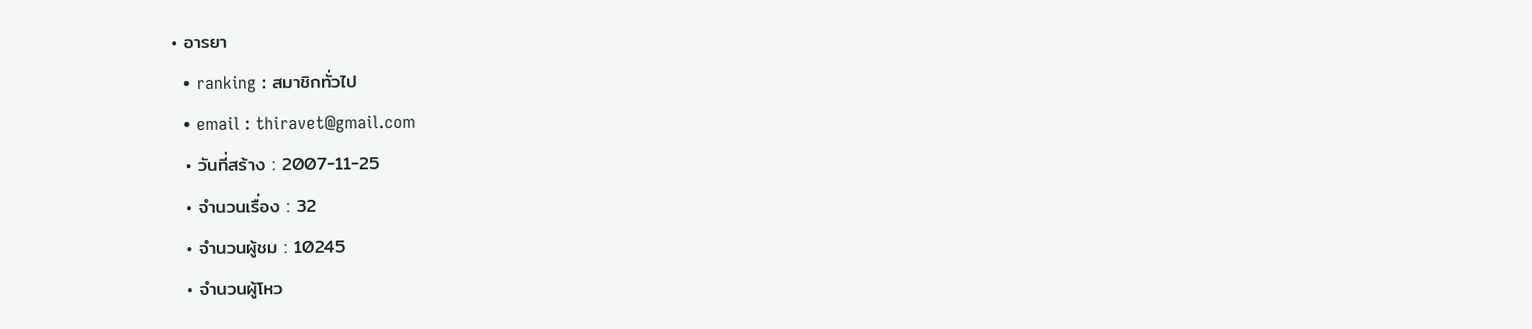• อารยา
  • ranking : สมาชิกทั่วไป
  • email : thiravet@gmail.com
  • วันที่สร้าง : 2007-11-25
  • จำนวนเรื่อง : 32
  • จำนวนผู้ชม : 10245
  • จำนวนผู้โหว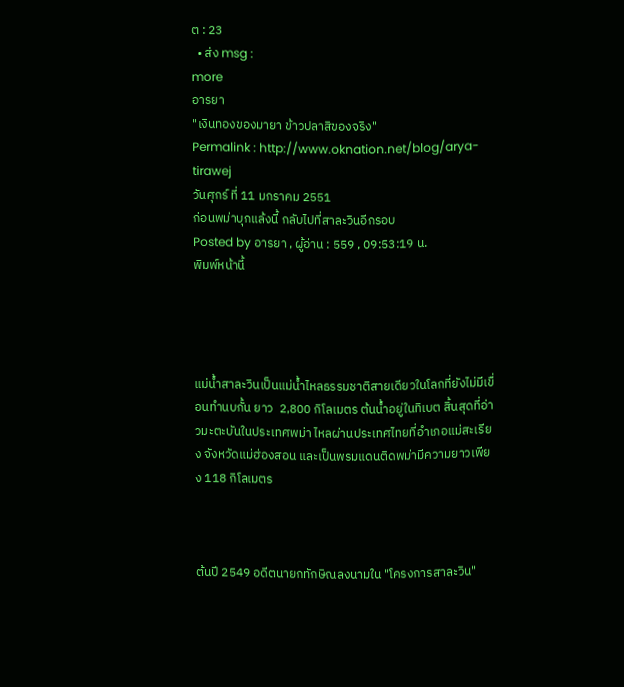ต : 23
  • ส่ง msg :
more
อารยา
"เงินทองของมายา ข้าวปลาสิของจริง"
Permalink : http://www.oknation.net/blog/arya-tirawej
วันศุกร์ ที่ 11 มกราคม 2551
ก่อนพม่าบุกแล้งนี้ กลับไปที่สาละวินอีกรอบ
Posted by อารยา , ผู้อ่าน : 559 , 09:53:19 น.
พิมพ์หน้านี้




แม่น้ำสาละวินเป็นแม่น้ำไหลธรรมชาติสายเดียวในโลกที่ยังไม่มีเขื่อนทำนบกั้น ยาว  2,800 กิโลเมตร ต้นน้ำอยู่ในทิเบต สิ้นสุดที่อ่าวมะตะบันในประเทศพม่า ไหลผ่านประเทศไทยที่อำเภอแม่สะเรียง จังหวัดแม่ฮ่องสอน และเป็นพรมแดนติดพม่ามีความยาวเพียง 118 กิโลเมตร



ต้นปี 2549 อดีตนายกทักษิณลงนามใน "โครงการสาละวิน"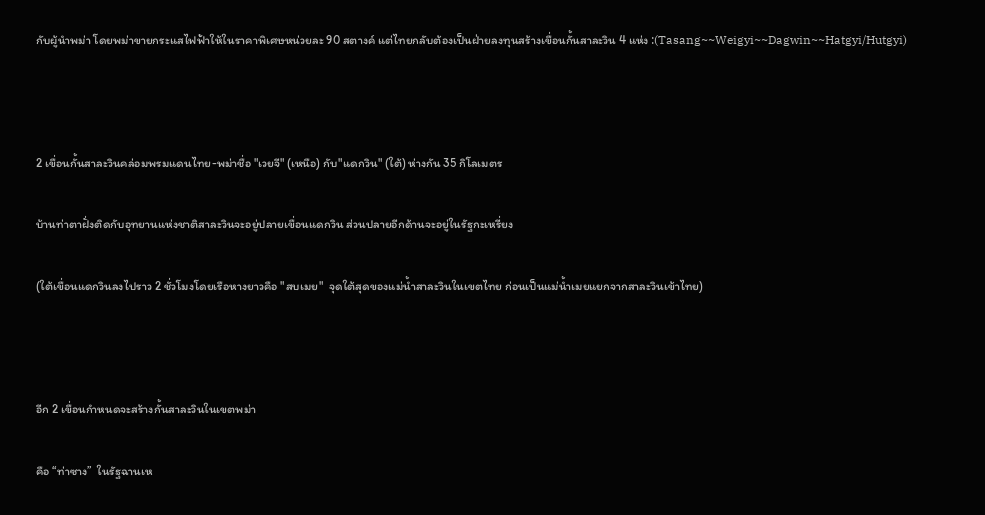กับผู้นำพม่า โดยพม่าขายกระแสไฟฟ้าให้ในราคาพิเศษหน่วยละ 90 สตางค์ แต่ไทยกลับต้องเป็นฝ่ายลงทุนสร้างเขื่อนกั้นสาละวิน 4 แห่ง :(Tasang~~Weigyi~~Dagwin~~Hatgyi/Hutgyi)



2 เขื่อนกั้นสาละวินคล่อมพรมแดนไทย-พม่าชื่อ "เวยจี" (เหนือ) กับ"แดกวิน" (ใต้) ห่างกัน 35 กิโลเมตร

บ้านท่าตาฝั่งติดกับอุทยานแห่งชาติสาละวินจะอยู่ปลายเขื่อนแดกวิน ส่วนปลายอีกด้านจะอยู่ในรัฐกะเหรี่ยง

(ใต้เขื่อนแดกวินลงไปราว 2 ชั่วโมงโดยเรือหางยาวคือ "สบเมย"  จุดใต้สุดของแม่น้ำสาละวินในเขตไทย ก่อนเป็นแม่น้ำเมยแยกจากสาละวินเข้าไทย)



อีก 2 เขื่อนกำหนดจะสร้างกั้นสาละวินในเขตพม่า

คือ “ท่าซาง”  ในรัฐฉานเห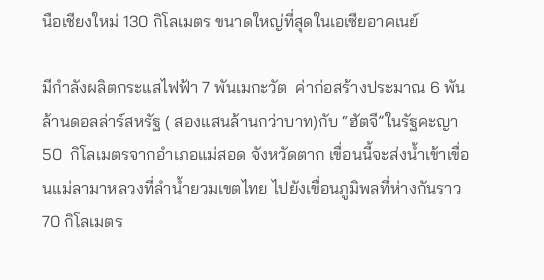นือเชียงใหม่ 130 กิโลเมตร ขนาดใหญ่ที่สุดในเอเซียอาคเนย์

มีกำลังผลิตกระแสไฟฟ้า 7 พันเมกะวัต  ค่าก่อสร้างประมาณ 6 พันล้านดอลล่าร์สหรัฐ ( สองแสนล้านกว่าบาท)กับ “ฮัตจี”ในรัฐคะญา 50  กิโลเมตรจากอำเภอแม่สอด จังหวัดตาก เขื่อนนี้จะส่งน้ำเข้าเขื่อนแม่ลามาหลวงที่ลำน้ำยวมเขตไทย ไปยังเขื่อนภูมิพลที่ห่างกันราว 70 กิโลเมตร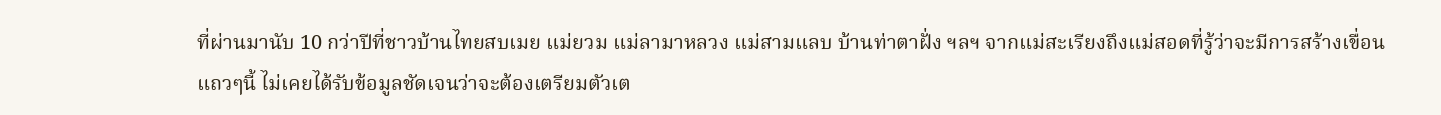ที่ผ่านมานับ 10 กว่าปีที่ชาวบ้านไทยสบเมย แม่ยวม แม่ลามาหลวง แม่สามแลบ บ้านท่าตาฝั่ง ฯลฯ จากแม่สะเรียงถึงแม่สอดที่รู้ว่าจะมีการสร้างเขื่อนแถวๆนี้ ไม่เคยได้รับข้อมูลชัดเจนว่าจะต้องเตรียมตัวเต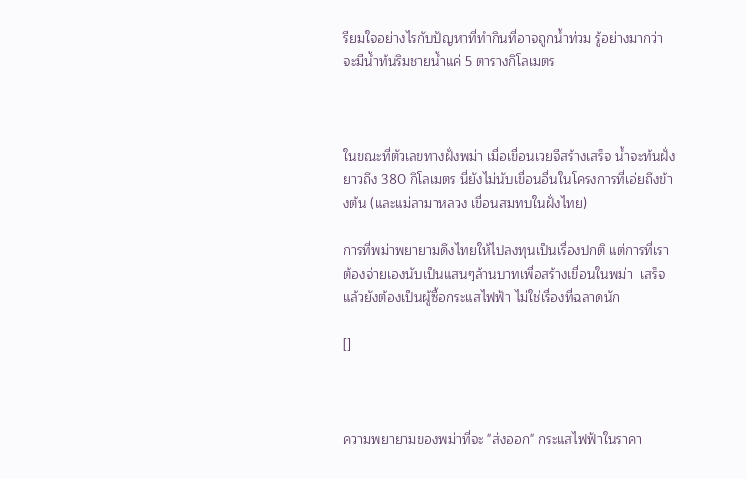รียมใจอย่างไรกับปัญหาที่ทำกินที่อาจถูกน้ำท่วม รู้อย่างมากว่าจะมีน้ำท้นริมชายน้ำแค่ 5 ตารางกิโลเมตร



ในขณะที่ตัวเลขทางฝั่งพม่า เมื่อเขื่อนเวยจีสร้างเสร็จ น้ำจะท้นฝั่งยาวถึง 380 กิโลเมตร นี่ยังไม่นับเขื่อนอื่นในโครงการที่เอ่ยถึงข้างต้น (และแม่ลามาหลวง เขื่อนสมทบในฝั่งไทย)

การที่พม่าพยายามดึงไทยให้ไปลงทุนเป็นเรื่องปกติ แต่การที่เราต้องจ่ายเองนับเป็นแสนๆล้านบาทเพื่อสร้างเขื่อนในพม่า  เสร็จแล้วยังต้องเป็นผู้ซื้อกระแสไฟฟ้า ไม่ใช่เรื่องที่ฉลาดนัก

[]



ความพยายามของพม่าที่จะ "ส่งออก" กระแสไฟฟ้าในราคา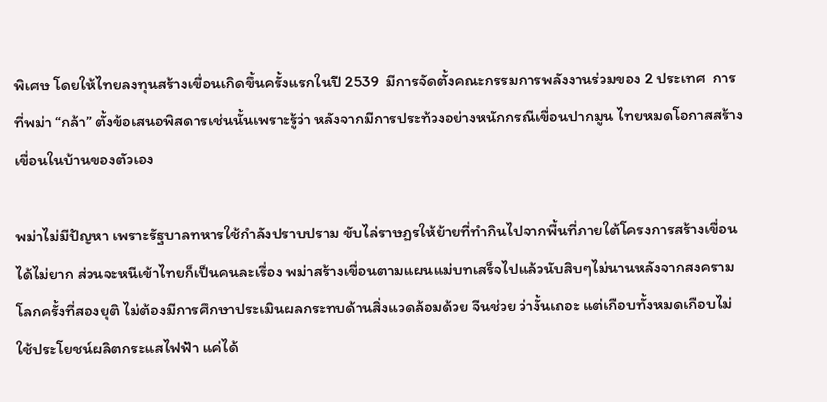พิเศษ โดยให้ไทยลงทุนสร้างเขื่อนเกิดขึ้นครั้งแรกในปี 2539  มีการจัดตั้งคณะกรรมการพลังงานร่วมของ 2 ประเทศ  การที่พม่า “กล้า” ตั้งข้อเสนอพิสดารเช่นนั้นเพราะรู้ว่า หลังจากมีการประท้วงอย่างหนักกรณีเขื่อนปากมูน ไทยหมดโอกาสสร้างเขื่อนในบ้านของตัวเอง

พม่าไม่มีปัญหา เพราะรัฐบาลทหารใช้กำลังปราบปราม ขับไล่ราษฏรให้ย้ายที่ทำกินไปจากพื้นที่ภายใต้โครงการสร้างเขื่อนได้ไม่ยาก ส่วนจะหนีเข้าไทยก็เป็นคนละเรื่อง พม่าสร้างเขื่อนตามแผนแม่บทเสร็จไปแล้วนับสิบๆไม่นานหลังจากสงครามโลกครั้งที่สองยุติ ไม่ต้องมีการศึกษาประเมินผลกระทบด้านสิ่งแวดล้อมด้วย จีนช่วย ว่างั้นเถอะ แต่เกือบทั้งหมดเกือบไม่ใช้ประโยชน์ผลิตกระแสไฟฟ้า แค่ได้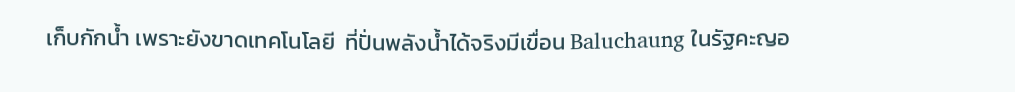เก็บกักน้ำ เพราะยังขาดเทคโนโลยี  ที่ปั่นพลังน้ำได้จริงมีเขื่อน Baluchaung ในรัฐคะญอ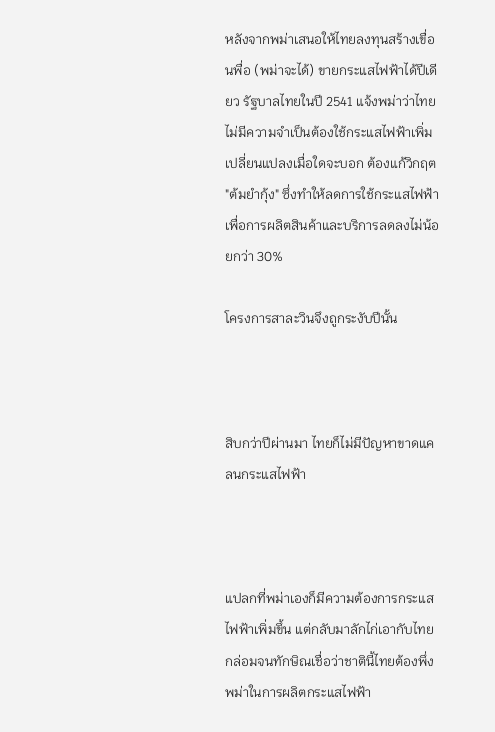หลังจากพม่าเสนอให้ไทยลงทุนสร้างเขื่อนพื่อ (พม่าจะได้) ขายกระแสไฟฟ้าได้ปีเดียว รัฐบาลไทยในปี 2541 แจ้งพม่าว่าไทยไม่มีความจำเป็นต้องใช้กระแสไฟฟ้าเพิ่ม เปลี่ยนแปลงเมื่อใดจะบอก ต้องแก้วิกฤต "ต้มยำกุ้ง" ซึ่งทำให้ลดการใช้กระแสไฟฟ้าเพื่อการผลิตสินค้าและบริการลดลงไม่น้อยกว่า 30%

โครงการสาละวินจึงถูกระงับปีนั้น



สิบกว่าปีผ่านมา ไทยก็ไม่มีปัญหาขาดแคลนกระแสไฟฟ้า



แปลกที่พม่าเองก็มีความต้องการกระแสไฟฟ้าเพิ่มขึ้น แต่กลับมาลักไก่เอากับไทย กล่อมจนทักษิณเชื่อว่าชาตินี้ไทยต้องพึ่งพม่าในการผลิตกระแสไฟฟ้า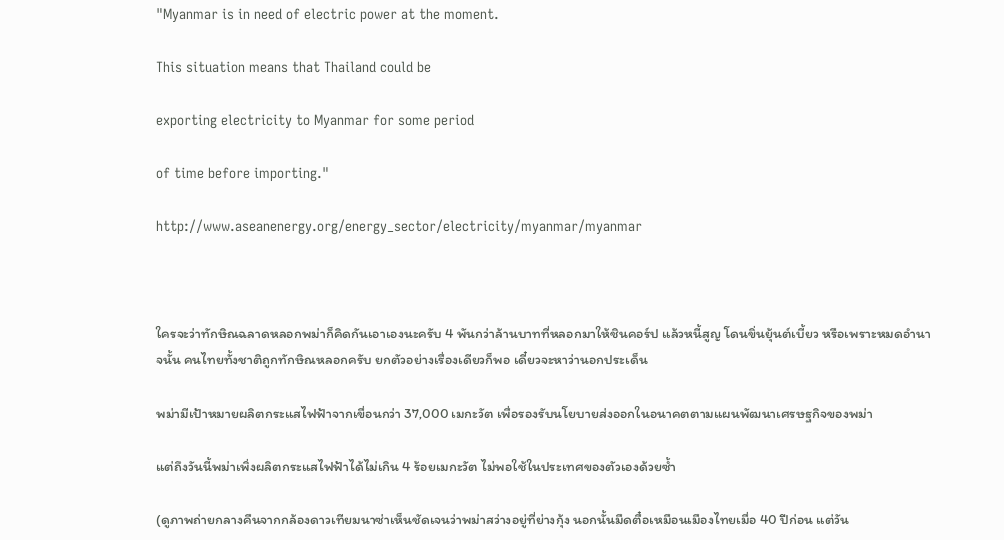"Myanmar is in need of electric power at the moment.

This situation means that Thailand could be

exporting electricity to Myanmar for some period

of time before importing."

http://www.aseanenergy.org/energy_sector/electricity/myanmar/myanmar



ใครจะว่าทักษิณฉลาดหลอกพม่าก็คิดกันเอาเองนะครับ 4 พันกว่าล้านบาทที่หลอกมาให้ชินคอร์ป แล้วหนี้สูญ โดนขิ่นยุ้นต์เบี้ยว หรือเพราะหมดอำนาจนั้น คนไทยทั้งชาติถูกทักษิณหลอกครับ ยกตัวอย่างเรื่องเดียวก็พอ เดี๋ยวจะหาว่านอกประเด็น

พม่ามีเป้าหมายผลิตกระแสไฟฟ้าจากเขื่อนกว่า 37,000 เมกะวัต เพื่อรองรับนโยบายส่งออกในอนาคตตามแผนพัฒนาเศรษฐกิจของพม่า

แต่ถึงวันนี้พม่าเพิ่งผลิตกระแสไฟฟ้าได้ไม่เกิน 4 ร้อยเมกะวัต ไม่พอใช้ในประเทศของตัวเองด้วยซ้ำ

(ดูภาพถ่ายกลางคืนจากกล้องดาวเทียมนาซ่าเห็นชัดเจนว่าพม่าสว่างอยู่ที่ย่างกุ้ง นอกนั้นมืดตื๋อเหมือนเมืองไทยเมื่อ 40 ปีก่อน แต่วัน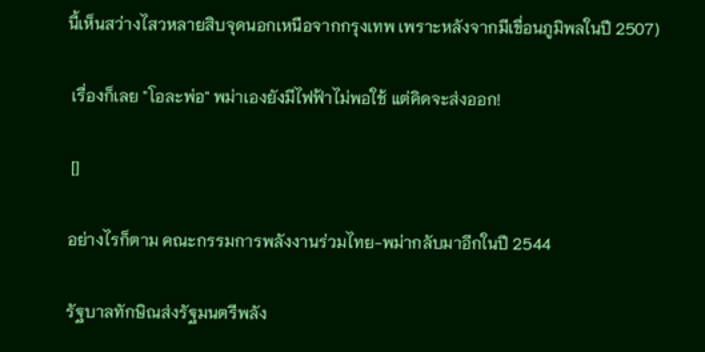นี้เห็นสว่างไสวหลายสิบจุดนอกเหนือจากกรุงเทพ เพราะหลังจากมีเขื่อนภูมิพลในปี 2507)

 เรื่องก็เลย "โอละพ่อ" พม่าเองยังมีไฟฟ้าไม่พอใช้ แต่คิดจะส่งออก!

 []

อย่างไรก็ตาม คณะกรรมการพลังงานร่วมไทย-พม่ากลับมาอีกในปี 2544

รัฐบาลทักษิณส่งรัฐมนตรีพลัง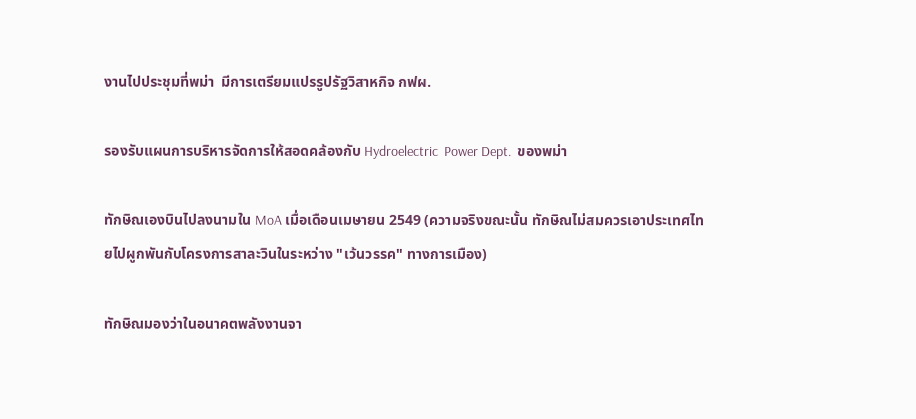งานไปประชุมที่พม่า  มีการเตรียมแปรรูปรัฐวิสาหกิจ กฟผ.

รองรับแผนการบริหารจัดการให้สอดคล้องกับ Hydroelectric  Power Dept.  ของพม่า

ทักษิณเองบินไปลงนามใน MoA เมื่อเดือนเมษายน 2549 (ความจริงขณะนั้น ทักษิณไม่สมควรเอาประเทศไทยไปผูกพันกับโครงการสาละวินในระหว่าง "เว้นวรรค" ทางการเมือง)

ทักษิณมองว่าในอนาคตพลังงานจา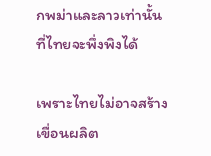กพม่าและลาวเท่านั้นที่ไทยจะพึ่งพิงได้

เพราะไทยไม่อาจสร้างเขื่อนผลิต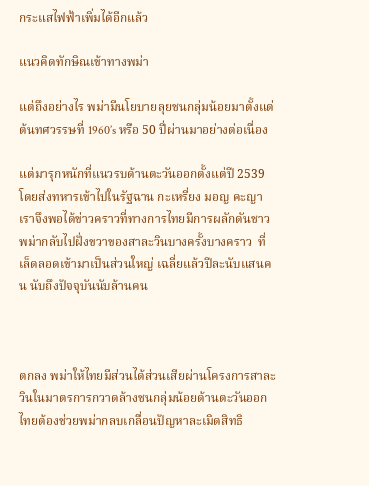กระแสไฟฟ้าเพิ่มได้อีกแล้ว

แนวคิดทักษิณเข้าทางพม่า

แต่ถึงอย่างไร พม่ามีนโยบายลุยชนกลุ่มน้อยมาตั้งแต่ต้นทศวรรษที่ 1960’s หรือ 50 ปี่ผ่านมาอย่างต่อเนื่อง

แต่มารุกหนักที่แนวรบด้านตะวันออกตั้งแต่ปี 2539 โดยส่งทหารเข้าไปในรัฐฉาน กะเหรี่ยง มอญ คะญา เราจึงพอได้ข่าวคราวที่ทางการไทยมีการผลักดันชาวพม่ากลับไปฝั่งขวาของสาละวินบางครั้งบางคราว  ที่เล็ดลอดเข้ามาเป็นส่วนใหญ่ เฉลี่ยแล้วปีละนับแสนคน นับถึงปัจจุบันนับล้านคน



ตกลง พม่าให้ไทยมีส่วนได้ส่วนเสียผ่านโครงการสาละวินในมาตรการกวาดล้างชนกลุ่มน้อยด้านตะวันออก ไทยต้องช่วยพม่ากลบเกลื่อนปัญหาละเมิดสิทธิ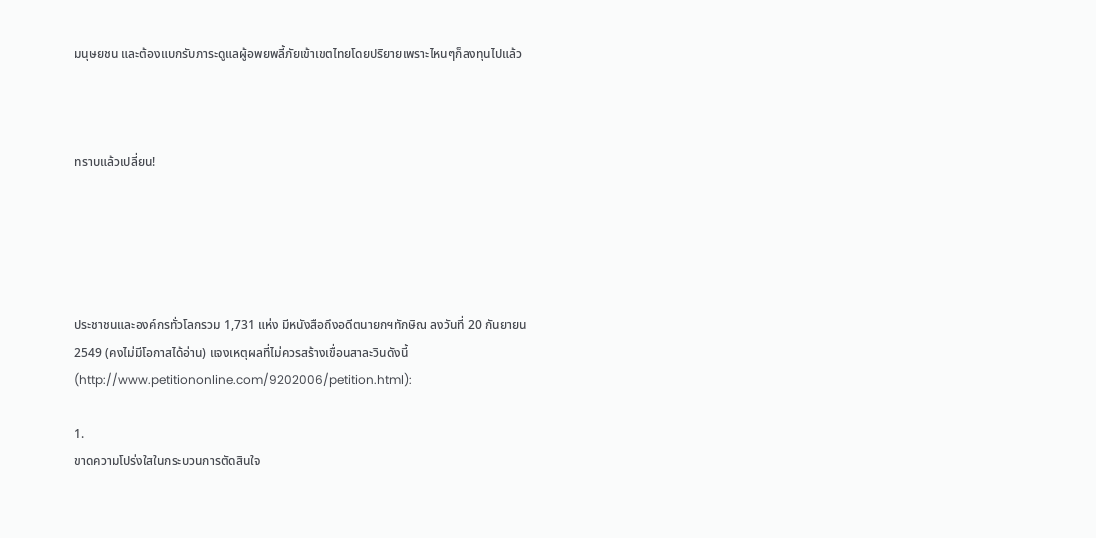มนุษยชน และต้องแบกรับภาระดูแลผู้อพยพลี้ภัยเข้าเขตไทยโดยปริยายเพราะไหนๆก็ลงทุนไปแล้ว



ทราบแล้วเปลี่ยน!





ประชาชนและองค์กรทั่วโลกรวม 1,731 แห่ง มีหนังสือถึงอดีตนายกฯทักษิณ ลงวันที่ 20 กันยายน 2549 (คงไม่มีโอกาสได้อ่าน) แจงเหตุผลที่ไม่ควรสร้างเขื่อนสาละวินดังนี้ (http://www.petitiononline.com/9202006/petition.html):

1.
ขาดความโปร่งใสในกระบวนการตัดสินใจ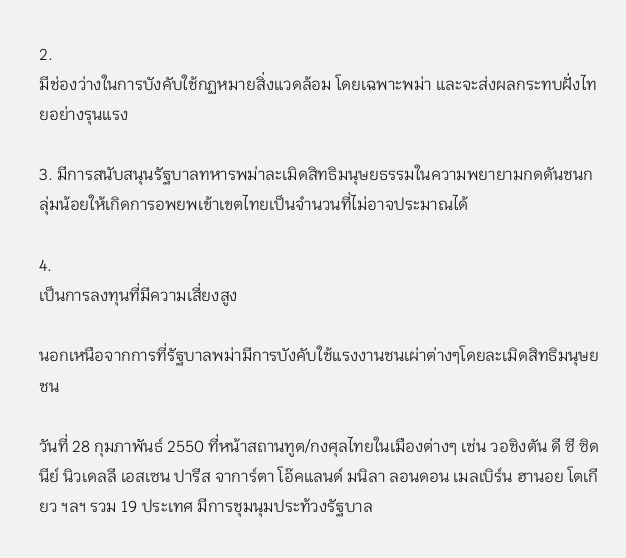2.
มีช่องว่างในการบังคับใช้กฏหมายสิ่งแวดล้อม โดยเฉพาะพม่า และจะส่งผลกระทบฝั่งไทยอย่างรุนแรง

3. มีการสนับสนุนรัฐบาลทหารพม่าละเมิดสิทธิมนุษยธรรมในความพยายามกดดันชนกลุ่มน้อยให้เกิดการอพยพเข้าเขตไทยเป็นจำนวนที่ไม่อาจประมาณได้

4.
เป็นการลงทุนที่มีความเสี่ยงสูง

นอกเหนือจากการที่รัฐบาลพม่ามีการบังคับใช้แรงงานชนเผ่าต่างๆโดยละเมิดสิทธิมนุษยชน

วันที่ 28 กุมภาพันธ์ 2550 ที่หน้าสถานทูต/กงศุลไทยในเมืองต่างๆ เช่น วอชิงตัน ดี ซี ซิดนีย์ นิวเดลลี เอสเซน ปารีส จาการ์ตา โอ๊คแลนด์ มนิลา ลอนดอน เมลเบิร์น ฮานอย โตเกียว ฯลฯ รวม 19 ประเทศ มีการชุมนุมประท้วงรัฐบาล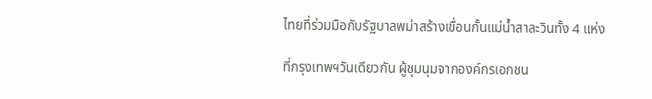ไทยที่ร่วมมือกับรัฐบาลพม่าสร้างเขื่อนกั้นแม่น้ำสาละวินทั้ง 4 แห่ง

ที่กรุงเทพฯวันเดียวกัน ผู้ชุมนุมจากองค์กรเอกชน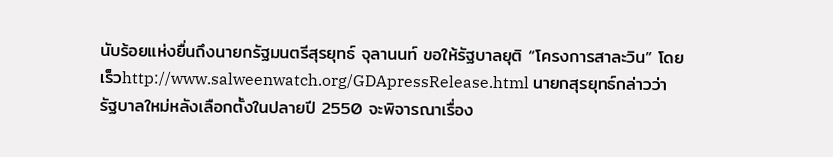นับร้อยแห่งยื่นถึงนายกรัฐมนตรีสุรยุทธ์ จุลานนท์ ขอให้รัฐบาลยุติ “โครงการสาละวิน” โดยเร็วhttp://www.salweenwatch.org/GDApressRelease.html นายกสุรยุทธ์กล่าวว่า รัฐบาลใหม่หลังเลือกตั้งในปลายปี 2550 จะพิจารณาเรื่อง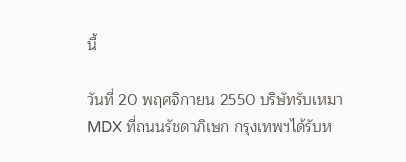นี้

วันที่ 20 พฤศจิกายน 2550 บริษัทรับเหมา MDX ที่ถนนรัชดาภิเษก กรุงเทพฯได้รับห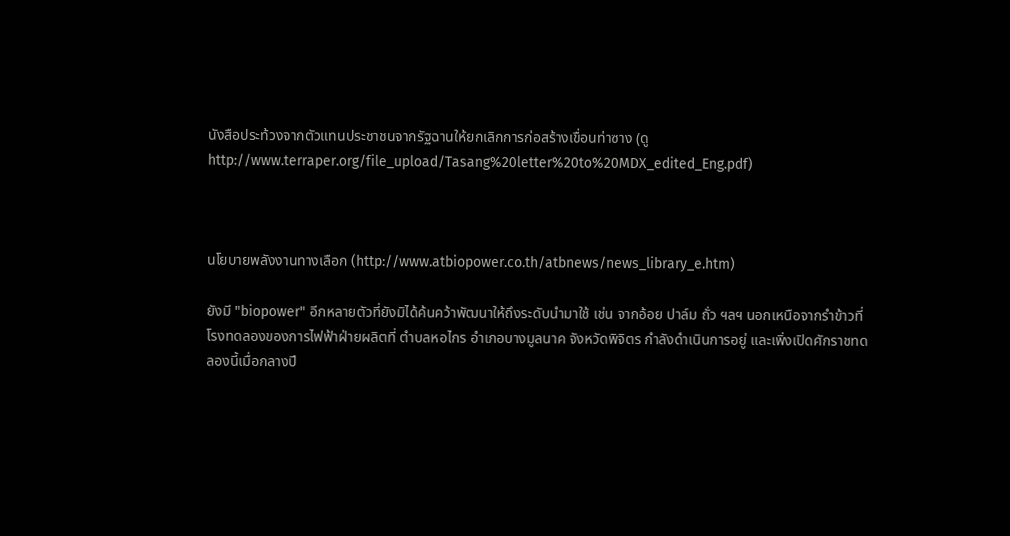นังสือประท้วงจากตัวแทนประชาชนจากรัฐฉานให้ยกเลิกการก่อสร้างเขื่อนท่าซาง (ดู http://www.terraper.org/file_upload/Tasang%20letter%20to%20MDX_edited_Eng.pdf)



นโยบายพลังงานทางเลือก (http://www.atbiopower.co.th/atbnews/news_library_e.htm)

ยังมี "biopower" อีกหลายตัวที่ยังมิได้ค้นคว้าพัฒนาให้ถึงระดับนำมาใช้ เช่น จากอ้อย ปาล์ม ถั่ว ฯลฯ นอกเหนือจากรำข้าวที่โรงทดลองของการไฟฟ้าฝ่ายผลิตที่ ตำบลหอไกร อำเภอบางมูลนาค จังหวัดพิจิตร กำลังดำเนินการอยู่ และเพิ่งเปิดศักราชทดลองนี้เมื่อกลางปี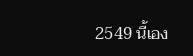2549 นี้เอง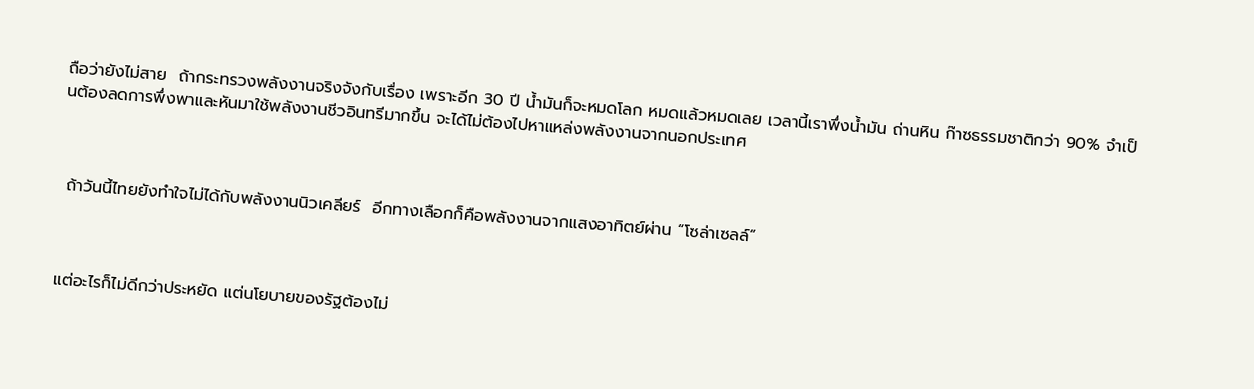ถือว่ายังไม่สาย  ถ้ากระทรวงพลังงานจริงจังกับเรื่อง เพราะอีก 30 ปี น้ำมันก็จะหมดโลก หมดแล้วหมดเลย เวลานี้เราพึ่งน้ำมัน ถ่านหิน ก๊าซธรรมชาติกว่า 90% จำเป็นต้องลดการพึ่งพาและหันมาใช้พลังงานชีวอินทรีมากขึ้น จะได้ไม่ต้องไปหาแหล่งพลังงานจากนอกประเทศ



 ถ้าวันนี้ไทยยังทำใจไม่ได้กับพลังงานนิวเคลียร์  อีกทางเลือกก็คือพลังงานจากแสงอาทิตย์ผ่าน “โซล่าเซลล์”



แต่อะไรก็ไม่ดีกว่าประหยัด แต่นโยบายของรัฐต้องไม่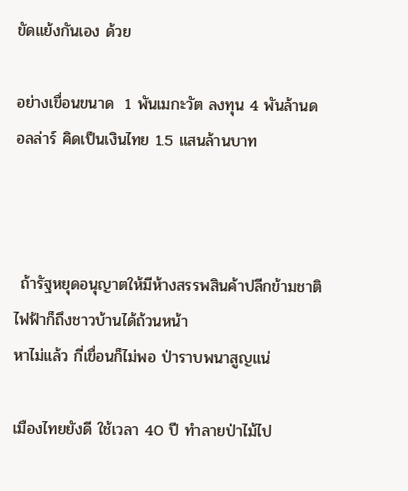ขัดแย้งกันเอง ด้วย

อย่างเขื่อนขนาด  1 พันเมกะวัต ลงทุน 4 พันล้านดอลล่าร์ คิดเป็นเงินไทย 1.5 แสนล้านบาท



 ถ้ารัฐหยุดอนุญาตให้มีห้างสรรพสินค้าปลีกข้ามชาติ ไฟฟ้าก็ถึงชาวบ้านได้ถ้วนหน้า
หาไม่แล้ว กี่เขื่อนก็ไม่พอ ป่าราบพนาสูญแน่

เมืองไทยยังดี ใช้เวลา 40 ปี ทำลายป่าไม้ไป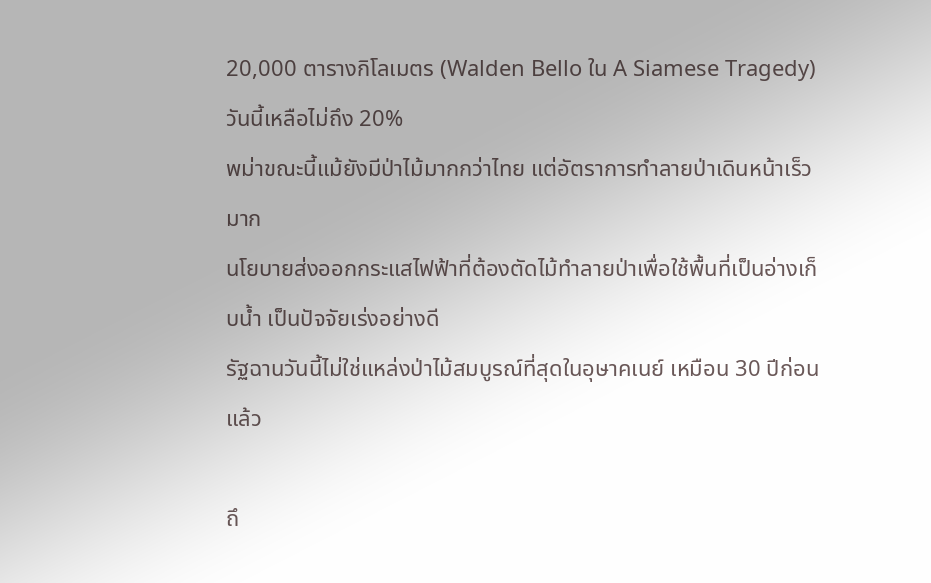20,000 ตารางกิโลเมตร (Walden Bello ใน A Siamese Tragedy) วันนี้เหลือไม่ถึง 20%
พม่าขณะนี้แม้ยังมีป่าไม้มากกว่าไทย แต่อัตราการทำลายป่าเดินหน้าเร็วมาก
นโยบายส่งออกกระแสไฟฟ้าที่ต้องตัดไม้ทำลายป่าเพื่อใช้พื้นที่เป็นอ่างเก็บน้ำ เป็นปัจจัยเร่งอย่างดี
รัฐฉานวันนี้ไม่ใช่แหล่งป่าไม้สมบูรณ์ที่สุดในอุษาคเนย์ เหมือน 30 ปีก่อนแล้ว

ถึ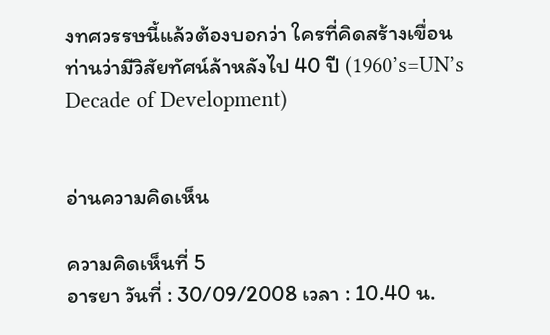งทศวรรษนี้แล้วต้องบอกว่า ใครที่คิดสร้างเขื่อน ท่านว่ามีวิสัยทัศน์ล้าหลังไป 40 ปี (1960’s=UN’s Decade of Development)


อ่านความคิดเห็น

ความคิดเห็นที่ 5
อารยา วันที่ : 30/09/2008 เวลา : 10.40 น.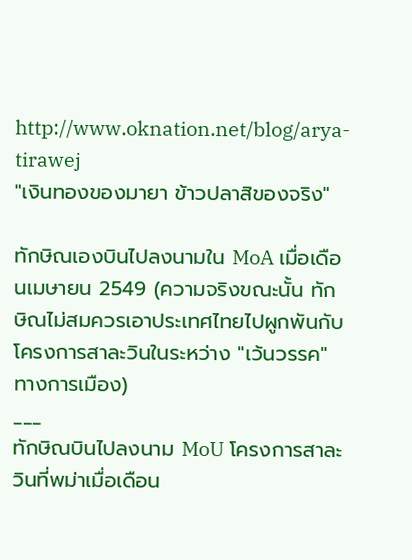http://www.oknation.net/blog/arya-tirawej
"เงินทองของมายา ข้าวปลาสิของจริง"

ทักษิณเองบินไปลงนามใน MoA เมื่อเดือนเมษายน 2549 (ความจริงขณะนั้น ทักษิณไม่สมควรเอาประเทศไทยไปผูกพันกับโครงการสาละวินในระหว่าง "เว้นวรรค" ทางการเมือง)
___
ทักษิณบินไปลงนาม MoU โครงการสาละวินที่พม่าเมื่อเดือน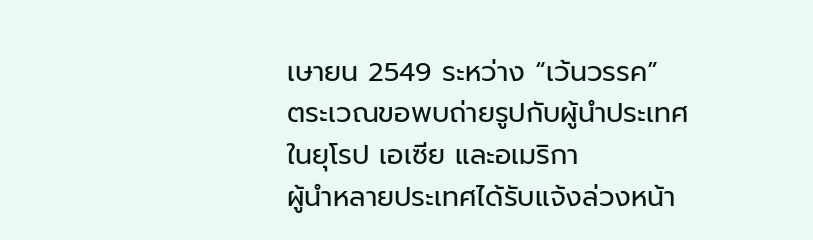เษายน 2549 ระหว่าง “เว้นวรรค”
ตระเวณขอพบถ่ายรูปกับผู้นำประเทศในยุโรป เอเซีย และอเมริกา
ผู้นำหลายประเทศได้รับแจ้งล่วงหน้า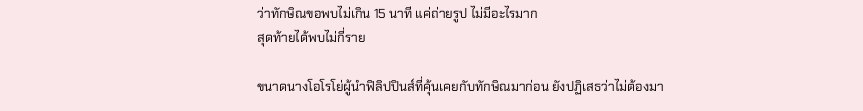ว่าทักษิณขอพบไม่เกิน 15 นาที แค่ถ่ายรูป ไม่มีอะไรมาก
สุดท้ายได้พบไม่กี่ราย

ขนาดนางโอโรโย่ผู้นำฟิลิปปินส์ที่คุ้นเคยกับทักษิณมาก่อน ยังปฏิเสธว่าไม่ต้องมา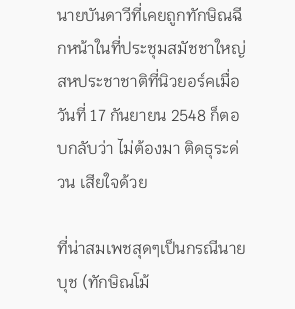นายบันดาวีที่เคยถูกทักษิณฉีกหน้าในที่ประชุมสมัชชาใหญ่สหประชาชาติที่นิวยอร์คเมื่อวันที่ 17 กันยายน 2548 ก็ตอบกลับว่า ไม่ต้องมา ติดธุระด่วน เสียใจด้วย

ที่น่าสมเพชสุดๆเป็นกรณีนายบุช (ทักษิณโม้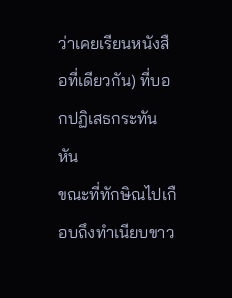ว่าเคยเรียนหนังสือที่เดียวกัน) ที่บอกปฏิเสธกระทันหัน
ขณะที่ทักษิณไปเกือบถึงทำเนียบขาว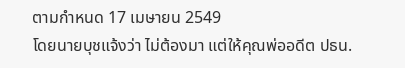ตามกำหนด 17 เมษายน 2549
โดยนายบุชแจ้งว่า ไม่ต้องมา แต่ให้คุณพ่ออดีต ปธน.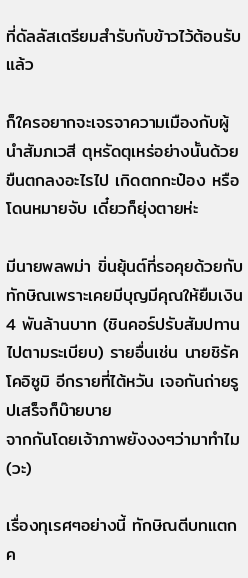ที่ดัลลัสเตรียมสำรับกับข้าวไว้ต้อนรับแล้ว

ก็ใครอยากจะเจรจาความเมืองกับผู้นำสัมภเวสี ตุหรัดตุเหร่อย่างนั้นด้วย
ขืนตกลงอะไรไป เกิดตกกะป๋อง หรือโดนหมายจับ เดี๋ยวก็ยุ่งตายห่ะ

มีนายพลพม่า ขิ่นยุ้นต์ที่รอคุยด้วยกับทักษิณเพราะเคยมีบุญมีคุณให้ยืมเงิน 4 พันล้านบาท (ชินคอร์ปรับสัมปทานไปตามระเบียบ) รายอื่นเช่น นายชิรัค โคอิซูมิ อีกรายที่ไต้หวัน เจอกันถ่ายรูปเสร็จก็บ๊ายบาย
จากกันโดยเจ้าภาพยังงงๆว่ามาทำไม(วะ)

เรื่องทุเรศๆอย่างนี้ ทักษิณตีบทแตกค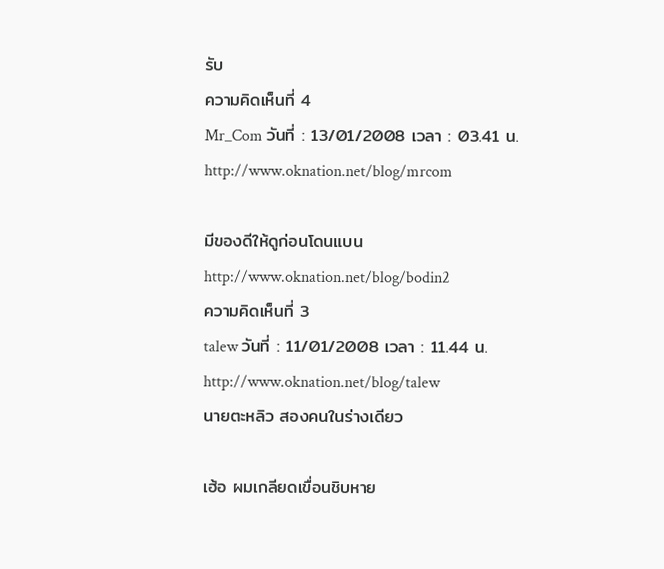รับ
ความคิดเห็นที่ 4
Mr_Com วันที่ : 13/01/2008 เวลา : 03.41 น.
http://www.oknation.net/blog/mrcom

มีของดีให้ดูก่อนโดนแบน
http://www.oknation.net/blog/bodin2
ความคิดเห็นที่ 3
talew วันที่ : 11/01/2008 เวลา : 11.44 น.
http://www.oknation.net/blog/talew
นายตะหลิว สองคนในร่างเดียว

เฮ้อ ผมเกลียดเขื่อนชิบหาย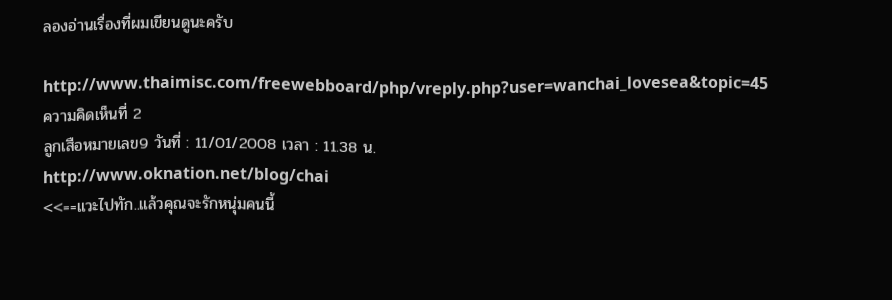ลองอ่านเรื่องที่ผมเขียนดูนะครับ

http://www.thaimisc.com/freewebboard/php/vreply.php?user=wanchai_lovesea&topic=45
ความคิดเห็นที่ 2
ลูกเสือหมายเลข9 วันที่ : 11/01/2008 เวลา : 11.38 น.
http://www.oknation.net/blog/chai
<<==แวะไปทัก..แล้วคุณจะรักหนุ่มคนนี้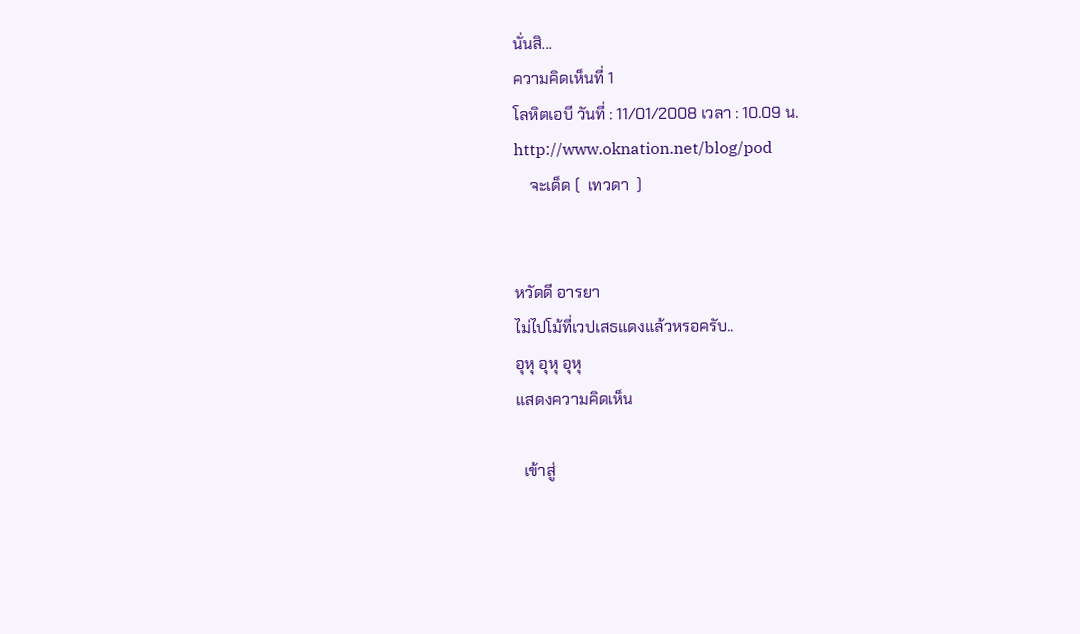นั่นสิ...
ความคิดเห็นที่ 1
โลหิตเอบี วันที่ : 11/01/2008 เวลา : 10.09 น.
http://www.oknation.net/blog/pod
    จะเด็ด (  เทวดา  )


หวัดดี อารยา
ไม่ไปโม้ที่เวปเสธแดงแล้วหรอครับ..
อุหุ อุหุ อุหุ
แสดงความคิดเห็น

  เข้าสู่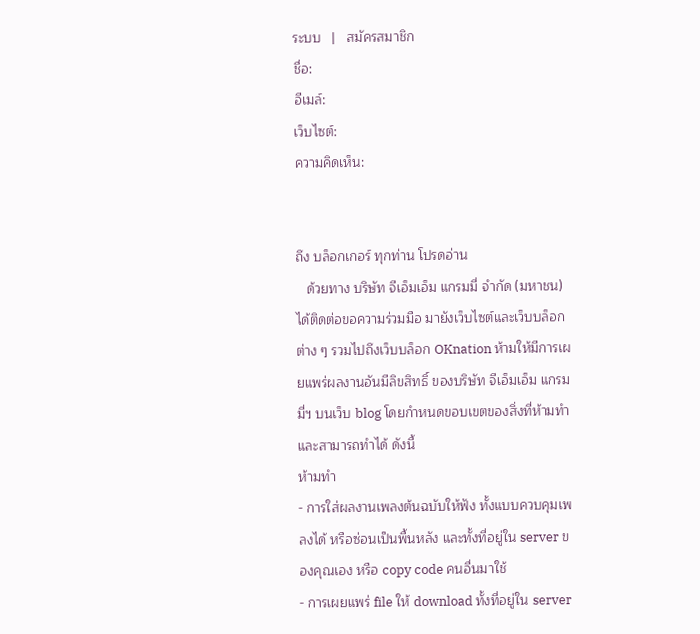ระบบ   |   สมัครสมาชิก
ชื่อ:
อีเมล์:
เว็บไซต์:
ความคิดเห็น:


ถึง บล็อกเกอร์ ทุกท่าน โปรดอ่าน
   ด้วยทาง บริษัท จีเอ็มเอ็ม แกรมมี่ จำกัด (มหาชน) ได้ติดต่อขอความร่วมมือ มายังเว็บไซต์และเว็บบล็อกต่าง ๆ รวมไปถึงเว็บบล็อก OKnation ห้ามให้มีการเผยแพร่ผลงานอันมีลิขสิทธิ์ ของบริษัท จีเอ็มเอ็ม แกรมมี่ฯ บนเว็บ blog โดยกำหนดขอบเขตของสิ่งที่ห้ามทำ และสามารถทำได้ ดังนี้
ห้ามทำ
- การใส่ผลงานเพลงต้นฉบับให้ฟัง ทั้งแบบควบคุมเพลงได้ หรือซ่อนเป็นพื้นหลัง และทั้งที่อยู่ใน server ของคุณเอง หรือ copy code คนอื่นมาใช้
- การเผยแพร่ file ให้ download ทั้งที่อยู่ใน server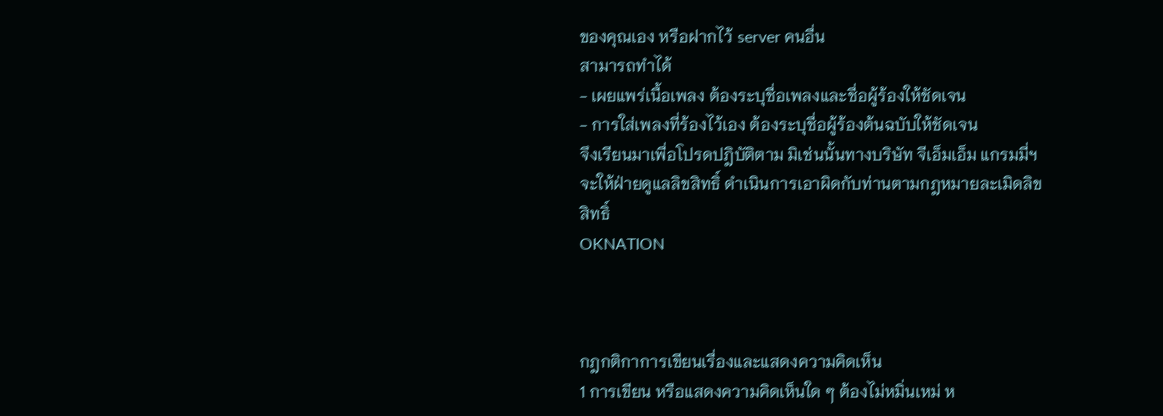ของคุณเอง หรือฝากไว้ server คนอื่น
สามารถทำได้
- เผยแพร่เนื้อเพลง ต้องระบุชื่อเพลงและชื่อผู้ร้องให้ชัดเจน
- การใส่เพลงที่ร้องไว้เอง ต้องระบุชื่อผู้ร้องต้นฉบับให้ชัดเจน
จึงเรียนมาเพื่อโปรดปฎิบัติตาม มิเช่นนั้นทางบริษัท จีเอ็มเอ็ม แกรมมี่ฯ จะให้ฝ่ายดูแลลิขสิทธิ์ ดำเนินการเอาผิดกับท่านตามกฎหมายละเมิดลิขสิทธิ์
OKNATION



กฎกติกาการเขียนเรื่องและแสดงความคิดเห็น
1 การเขียน หรือแสดงความคิดเห็นใด ๆ ต้องไม่หมิ่นเหม่ ห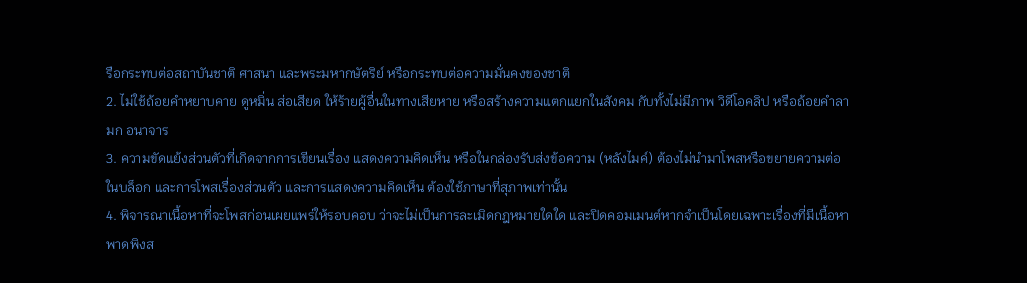รือกระทบต่อสถาบันชาติ ศาสนา และพระมหากษัตริย์ หรือกระทบต่อความมั่นคงของชาติ
2. ไม่ใช้ถ้อยคำหยาบคาย ดูหมิ่น ส่อเสียด ให้ร้ายผู้อื่นในทางเสียหาย หรือสร้างความแตกแยกในสังคม กับทั้งไม่มีภาพ วิดีโอคลิป หรือถ้อยคำลามก อนาจาร
3. ความขัดแย้งส่วนตัวที่เกิดจากการเขียนเรื่อง แสดงความคิดเห็น หรือในกล่องรับส่งข้อความ (หลังไมค์) ต้องไม่นำมาโพสหรือขยายความต่อในบล็อก และการโพสเรื่องส่วนตัว และการแสดงความคิดเห็น ต้องใช้ภาษาที่สุภาพเท่านั้น
4. พิจารณาเนื้อหาที่จะโพสก่อนเผยแพร่ให้รอบคอบ ว่าจะไม่เป็นการละเมิดกฎหมายใดใด และปิดคอมเมนต์หากจำเป็นโดยเฉพาะเรื่องที่มีเนื้อหาพาดพิงส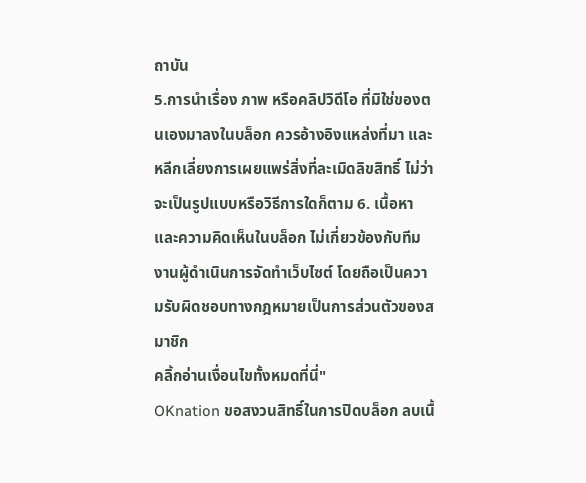ถาบัน
5.การนำเรื่อง ภาพ หรือคลิปวิดีโอ ที่มิใช่ของตนเองมาลงในบล็อก ควรอ้างอิงแหล่งที่มา และ หลีกเลี่ยงการเผยแพร่สิ่งที่ละเมิดลิขสิทธิ์ ไม่ว่าจะเป็นรูปแบบหรือวิธีการใดก็ตาม 6. เนื้อหาและความคิดเห็นในบล็อก ไม่เกี่ยวข้องกับทีมงานผู้ดำเนินการจัดทำเว็บไซต์ โดยถือเป็นความรับผิดชอบทางกฎหมายเป็นการส่วนตัวของสมาชิก
คลิ้กอ่านเงื่อนไขทั้งหมดที่นี่"
OKnation ขอสงวนสิทธิ์ในการปิดบล็อก ลบเนื้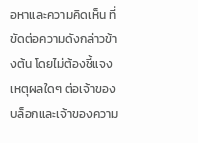อหาและความคิดเห็น ที่ขัดต่อความดังกล่าวข้างต้น โดยไม่ต้องชี้แจงเหตุผลใดๆ ต่อเจ้าของบล็อกและเจ้าของความ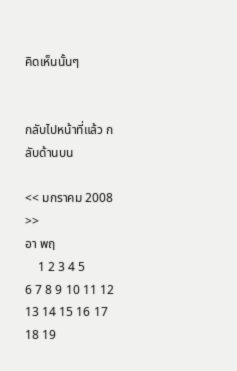คิดเห็นนั้นๆ


กลับไปหน้าที่แล้ว กลับด้านบน

<< มกราคม 2008 >>
อา พฤ
    1 2 3 4 5
6 7 8 9 10 11 12
13 14 15 16 17 18 19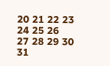20 21 22 23 24 25 26
27 28 29 30 31